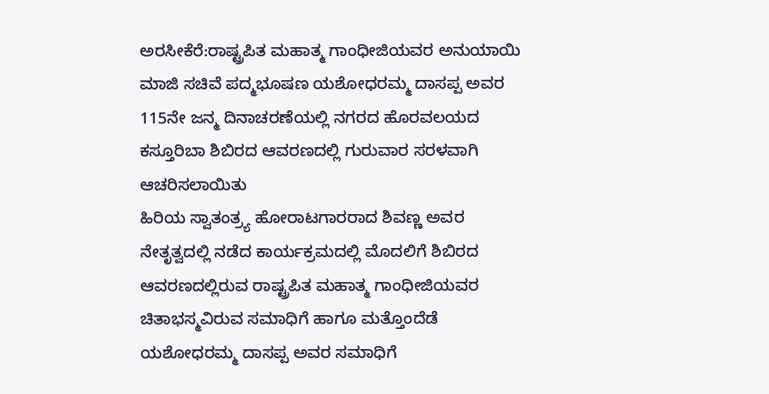ಅರಸೀಕೆರೆ:ರಾಷ್ಟ್ರಪಿತ ಮಹಾತ್ಮ ಗಾಂಧೀಜಿಯವರ ಅನುಯಾಯಿ ಮಾಜಿ ಸಚಿವೆ ಪದ್ಮಭೂಷಣ ಯಶೋಧರಮ್ಮ ದಾಸಪ್ಪ ಅವರ 115ನೇ ಜನ್ಮ ದಿನಾಚರಣೆಯಲ್ಲಿ ನಗರದ ಹೊರವಲಯದ ಕಸ್ತೂರಿಬಾ ಶಿಬಿರದ ಆವರಣದಲ್ಲಿ ಗುರುವಾರ ಸರಳವಾಗಿ ಆಚರಿಸಲಾಯಿತು
ಹಿರಿಯ ಸ್ವಾತಂತ್ರ್ಯ ಹೋರಾಟಗಾರರಾದ ಶಿವಣ್ಣ ಅವರ ನೇತೃತ್ವದಲ್ಲಿ ನಡೆದ ಕಾರ್ಯಕ್ರಮದಲ್ಲಿ ಮೊದಲಿಗೆ ಶಿಬಿರದ ಆವರಣದಲ್ಲಿರುವ ರಾಷ್ಟ್ರಪಿತ ಮಹಾತ್ಮ ಗಾಂಧೀಜಿಯವರ ಚಿತಾಭಸ್ಮವಿರುವ ಸಮಾಧಿಗೆ ಹಾಗೂ ಮತ್ತೊಂದೆಡೆ ಯಶೋಧರಮ್ಮ ದಾಸಪ್ಪ ಅವರ ಸಮಾಧಿಗೆ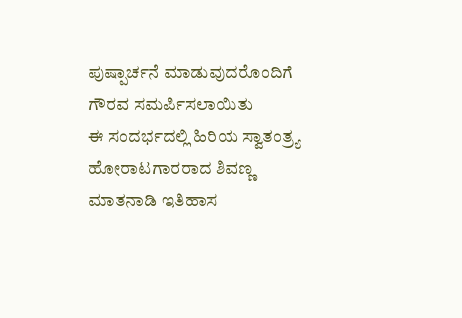ಪುಷ್ಪಾರ್ಚನೆ ಮಾಡುವುದರೊಂದಿಗೆ ಗೌರವ ಸಮರ್ಪಿಸಲಾಯಿತು
ಈ ಸಂದರ್ಭದಲ್ಲಿ ಹಿರಿಯ ಸ್ವಾತಂತ್ರ್ಯ ಹೋರಾಟಗಾರರಾದ ಶಿವಣ್ಣ ಮಾತನಾಡಿ ಇತಿಹಾಸ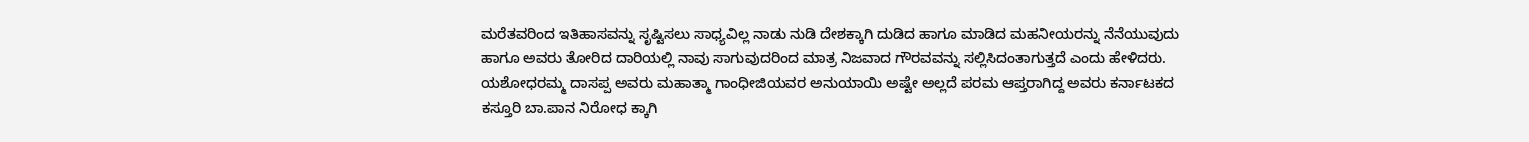ಮರೆತವರಿಂದ ಇತಿಹಾಸವನ್ನು ಸೃಷ್ಟಿಸಲು ಸಾಧ್ಯವಿಲ್ಲ ನಾಡು ನುಡಿ ದೇಶಕ್ಕಾಗಿ ದುಡಿದ ಹಾಗೂ ಮಾಡಿದ ಮಹನೀಯರನ್ನು ನೆನೆಯುವುದು ಹಾಗೂ ಅವರು ತೋರಿದ ದಾರಿಯಲ್ಲಿ ನಾವು ಸಾಗುವುದರಿಂದ ಮಾತ್ರ ನಿಜವಾದ ಗೌರವವನ್ನು ಸಲ್ಲಿಸಿದಂತಾಗುತ್ತದೆ ಎಂದು ಹೇಳಿದರು.
ಯಶೋಧರಮ್ಮ ದಾಸಪ್ಪ ಅವರು ಮಹಾತ್ಮಾ ಗಾಂಧೀಜಿಯವರ ಅನುಯಾಯಿ ಅಷ್ಟೇ ಅಲ್ಲದೆ ಪರಮ ಆಪ್ತರಾಗಿದ್ದ ಅವರು ಕರ್ನಾಟಕದ ಕಸ್ತೂರಿ ಬಾ.ಪಾನ ನಿರೋಧ ಕ್ಕಾಗಿ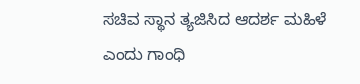ಸಚಿವ ಸ್ಥಾನ ತ್ಯಜಿಸಿದ ಆದರ್ಶ ಮಹಿಳೆ ಎಂದು ಗಾಂಧಿ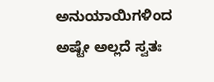ಅನುಯಾಯಿಗಳಿಂದ ಅಷ್ಟೇ ಅಲ್ಲದೆ ಸ್ವತಃ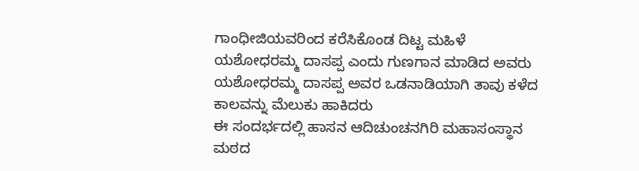ಗಾಂಧೀಜಿಯವರಿಂದ ಕರೆಸಿಕೊಂಡ ದಿಟ್ಟ ಮಹಿಳೆ ಯಶೋಧರಮ್ಮ ದಾಸಪ್ಪ ಎಂದು ಗುಣಗಾನ ಮಾಡಿದ ಅವರು ಯಶೋಧರಮ್ಮ ದಾಸಪ್ಪ ಅವರ ಒಡನಾಡಿಯಾಗಿ ತಾವು ಕಳೆದ ಕಾಲವನ್ನು ಮೆಲುಕು ಹಾಕಿದರು
ಈ ಸಂದರ್ಭದಲ್ಲಿ ಹಾಸನ ಆದಿಚುಂಚನಗಿರಿ ಮಹಾಸಂಸ್ಥಾನ ಮಠದ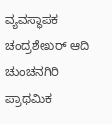ವ್ಯವಸ್ಥಾಪಕ ಚಂದ್ರಶೇಖರ್ ಆದಿ ಚುಂಚನಗಿರಿ ಪ್ರಾಥಮಿಕ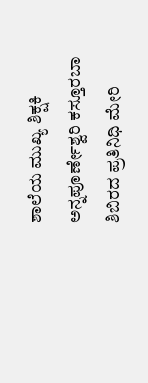ಶಾಲೆಯ ಮುಖ್ಯ ಶಿಕ್ಷಕಿ ಅನ್ನಪೂರ್ಣೇಶ್ವರಿ ಕಸ್ತೂರಬಾ ಶಿಬಿರದ ಪ್ರತಿನಿಧಿ ಮೇರಿ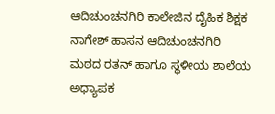ಆದಿಚುಂಚನಗಿರಿ ಕಾಲೇಜಿನ ದೈಹಿಕ ಶಿಕ್ಷಕ ನಾಗೇಶ್ ಹಾಸನ ಆದಿಚುಂಚನಗಿರಿ ಮಠದ ರತನ್ ಹಾಗೂ ಸ್ಥಳೀಯ ಶಾಲೆಯ ಅಧ್ಯಾಪಕ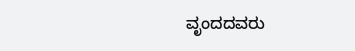ವೃಂದದವರು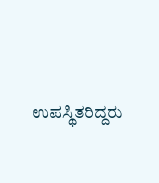ಉಪಸ್ಥಿತರಿದ್ದರು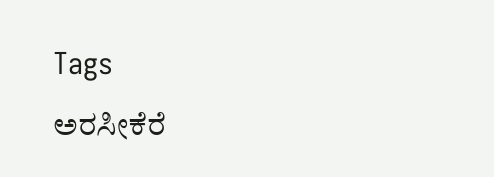Tags
ಅರಸೀಕೆರೆ